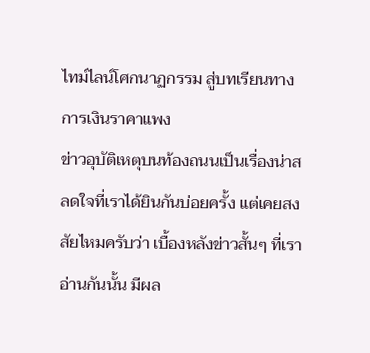ไทม์ไลน์โศกนาฏกรรม สู่บทเรียนทางการเงินราคาแพง
ข่าวอุบัติเหตุบนท้องถนนเป็นเรื่องน่าสลดใจที่เราได้ยินกันบ่อยครั้ง แต่เคยสงสัยไหมครับว่า เบื้องหลังข่าวสั้นๆ ที่เราอ่านกันนั้น มีผล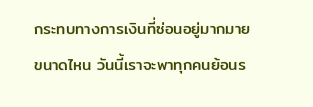กระทบทางการเงินที่ซ่อนอยู่มากมายขนาดไหน วันนี้เราจะพาทุกคนย้อนร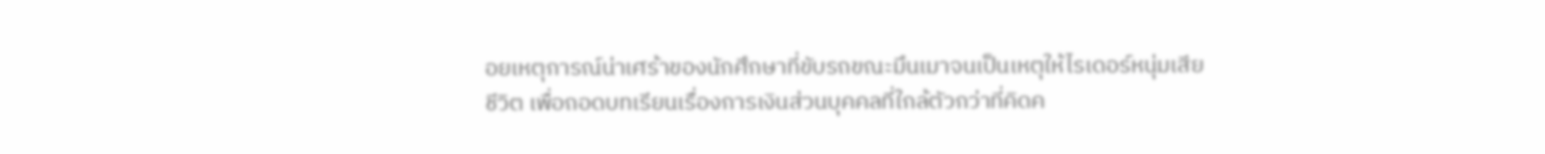อยเหตุการณ์น่าเศร้าของนักศึกษาที่ขับรถขณะมึนเมาจนเป็นเหตุให้ไรเดอร์หนุ่มเสียชีวิต เพื่อถอดบทเรียนเรื่องการเงินส่วนบุคคลที่ใกล้ตัวกว่าที่คิดค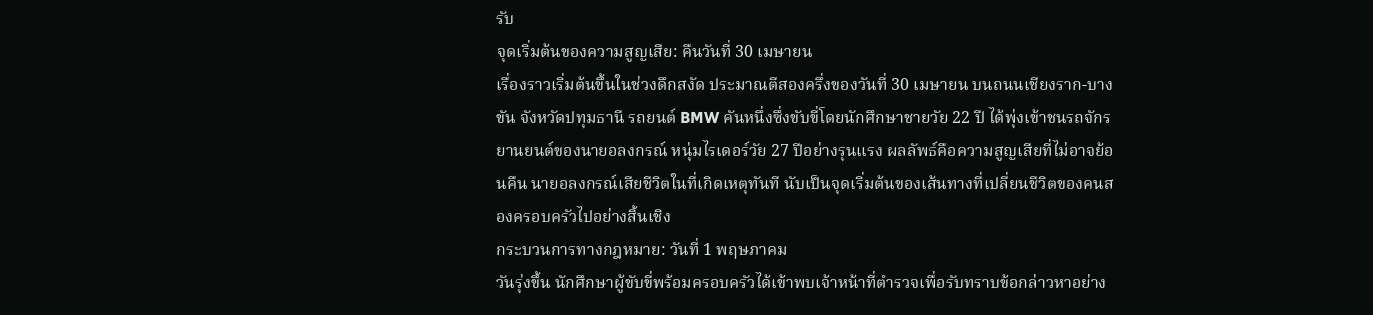รับ
จุดเริ่มต้นของความสูญเสีย: คืนวันที่ 30 เมษายน
เรื่องราวเริ่มต้นขึ้นในช่วงดึกสงัด ประมาณตีสองครึ่งของวันที่ 30 เมษายน บนถนนเชียงราก-บางขัน จังหวัดปทุมธานี รถยนต์ BMW คันหนึ่งซึ่งขับขี่โดยนักศึกษาชายวัย 22 ปี ได้พุ่งเข้าชนรถจักรยานยนต์ของนายอลงกรณ์ หนุ่มไรเดอร์วัย 27 ปีอย่างรุนแรง ผลลัพธ์คือความสูญเสียที่ไม่อาจย้อนคืน นายอลงกรณ์เสียชีวิตในที่เกิดเหตุทันที นับเป็นจุดเริ่มต้นของเส้นทางที่เปลี่ยนชีวิตของคนสองครอบครัวไปอย่างสิ้นเชิง
กระบวนการทางกฎหมาย: วันที่ 1 พฤษภาคม
วันรุ่งขึ้น นักศึกษาผู้ขับขี่พร้อมครอบครัวได้เข้าพบเจ้าหน้าที่ตำรวจเพื่อรับทราบข้อกล่าวหาอย่าง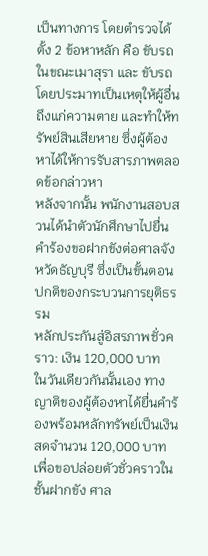เป็นทางการ โดยตำรวจได้ตั้ง 2 ข้อหาหลัก คือ ขับรถในขณะเมาสุรา และ ขับรถโดยประมาทเป็นเหตุให้ผู้อื่นถึงแก่ความตาย และทำให้ทรัพย์สินเสียหาย ซึ่งผู้ต้องหาได้ให้การรับสารภาพตลอดข้อกล่าวหา
หลังจากนั้น พนักงานสอบสวนได้นำตัวนักศึกษาไปยื่นคำร้องขอฝากขังต่อศาลจังหวัดธัญบุรี ซึ่งเป็นขั้นตอนปกติของกระบวนการยุติธรรม
หลักประกันสู่อิสรภาพชั่วคราว: เงิน 120,000 บาท
ในวันเดียวกันนั้นเอง ทางญาติของผู้ต้องหาได้ยื่นคำร้องพร้อมหลักทรัพย์เป็นเงินสดจำนวน 120,000 บาท เพื่อขอปล่อยตัวชั่วคราวในชั้นฝากขัง ศาล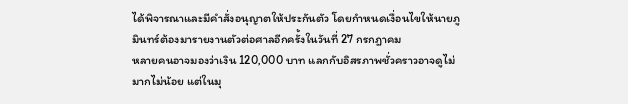ได้พิจารณาและมีคำสั่งอนุญาตให้ประกันตัว โดยกำหนดเงื่อนไขให้นายภูมินทร์ต้องมารายงานตัวต่อศาลอีกครั้งในวันที่ 27 กรกฎาคม
หลายคนอาจมองว่าเงิน 120,000 บาท แลกกับอิสรภาพชั่วคราวอาจดูไม่มากไม่น้อย แต่ในมุ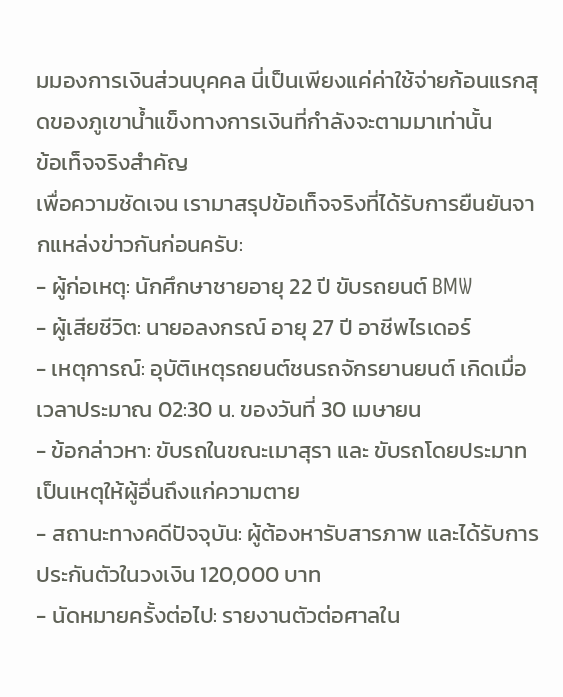มมองการเงินส่วนบุคคล นี่เป็นเพียงแค่ค่าใช้จ่ายก้อนแรกสุดของภูเขาน้ำแข็งทางการเงินที่กำลังจะตามมาเท่านั้น
ข้อเท็จจริงสำคัญ
เพื่อความชัดเจน เรามาสรุปข้อเท็จจริงที่ได้รับการยืนยันจากแหล่งข่าวกันก่อนครับ:
- ผู้ก่อเหตุ: นักศึกษาชายอายุ 22 ปี ขับรถยนต์ BMW
- ผู้เสียชีวิต: นายอลงกรณ์ อายุ 27 ปี อาชีพไรเดอร์
- เหตุการณ์: อุบัติเหตุรถยนต์ชนรถจักรยานยนต์ เกิดเมื่อเวลาประมาณ 02:30 น. ของวันที่ 30 เมษายน
- ข้อกล่าวหา: ขับรถในขณะเมาสุรา และ ขับรถโดยประมาทเป็นเหตุให้ผู้อื่นถึงแก่ความตาย
- สถานะทางคดีปัจจุบัน: ผู้ต้องหารับสารภาพ และได้รับการประกันตัวในวงเงิน 120,000 บาท
- นัดหมายครั้งต่อไป: รายงานตัวต่อศาลใน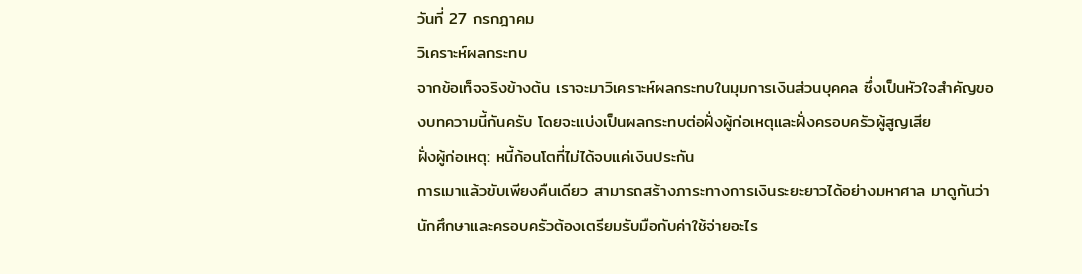วันที่ 27 กรกฎาคม
วิเคราะห์ผลกระทบ
จากข้อเท็จจริงข้างต้น เราจะมาวิเคราะห์ผลกระทบในมุมการเงินส่วนบุคคล ซึ่งเป็นหัวใจสำคัญของบทความนี้กันครับ โดยจะแบ่งเป็นผลกระทบต่อฝั่งผู้ก่อเหตุและฝั่งครอบครัวผู้สูญเสีย
ฝั่งผู้ก่อเหตุ: หนี้ก้อนโตที่ไม่ได้จบแค่เงินประกัน
การเมาแล้วขับเพียงคืนเดียว สามารถสร้างภาระทางการเงินระยะยาวได้อย่างมหาศาล มาดูกันว่านักศึกษาและครอบครัวต้องเตรียมรับมือกับค่าใช้จ่ายอะไร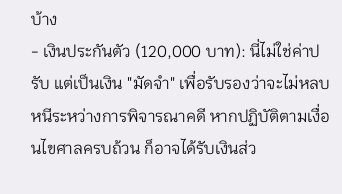บ้าง
- เงินประกันตัว (120,000 บาท): นี่ไม่ใช่ค่าปรับ แต่เป็นเงิน "มัดจำ" เพื่อรับรองว่าจะไม่หลบหนีระหว่างการพิจารณาคดี หากปฏิบัติตามเงื่อนไขศาลครบถ้วน ก็อาจได้รับเงินส่ว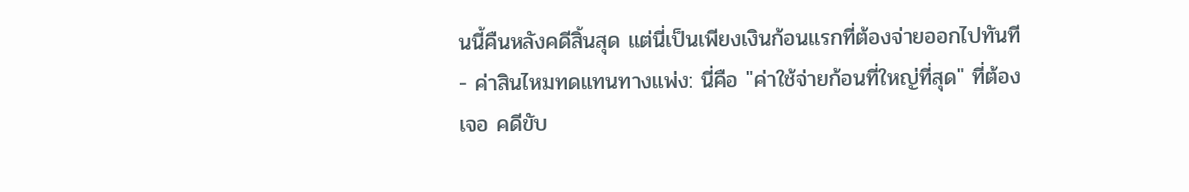นนี้คืนหลังคดีสิ้นสุด แต่นี่เป็นเพียงเงินก้อนแรกที่ต้องจ่ายออกไปทันที
- ค่าสินไหมทดแทนทางแพ่ง: นี่คือ "ค่าใช้จ่ายก้อนที่ใหญ่ที่สุด" ที่ต้องเจอ คดีขับ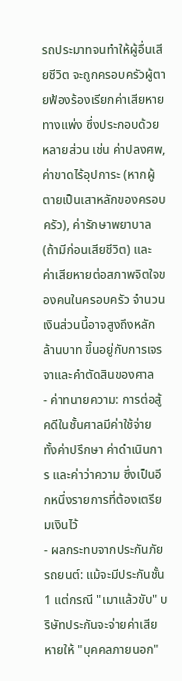รถประมาทจนทำให้ผู้อื่นเสียชีวิต จะถูกครอบครัวผู้ตายฟ้องร้องเรียกค่าเสียหายทางแพ่ง ซึ่งประกอบด้วยหลายส่วน เช่น ค่าปลงศพ, ค่าขาดไร้อุปการะ (หากผู้ตายเป็นเสาหลักของครอบครัว), ค่ารักษาพยาบาล (ถ้ามีก่อนเสียชีวิต) และ ค่าเสียหายต่อสภาพจิตใจของคนในครอบครัว จำนวนเงินส่วนนี้อาจสูงถึงหลักล้านบาท ขึ้นอยู่กับการเจรจาและคำตัดสินของศาล
- ค่าทนายความ: การต่อสู้คดีในชั้นศาลมีค่าใช้จ่าย ทั้งค่าปรึกษา ค่าดำเนินการ และค่าว่าความ ซึ่งเป็นอีกหนึ่งรายการที่ต้องเตรียมเงินไว้
- ผลกระทบจากประกันภัยรถยนต์: แม้จะมีประกันชั้น 1 แต่กรณี "เมาแล้วขับ" บริษัทประกันจะจ่ายค่าเสียหายให้ "บุคคลภายนอก"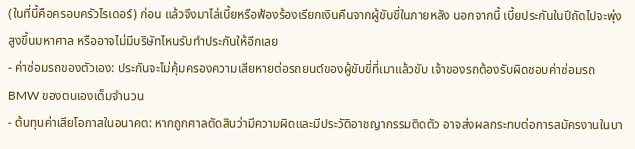(ในที่นี้คือครอบครัวไรเดอร์) ก่อน แล้วจึงมาไล่เบี้ยหรือฟ้องร้องเรียกเงินคืนจากผู้ขับขี่ในภายหลัง นอกจากนี้ เบี้ยประกันในปีถัดไปจะพุ่งสูงขึ้นมหาศาล หรืออาจไม่มีบริษัทไหนรับทำประกันให้อีกเลย
- ค่าซ่อมรถของตัวเอง: ประกันจะไม่คุ้มครองความเสียหายต่อรถยนต์ของผู้ขับขี่ที่เมาแล้วขับ เจ้าของรถต้องรับผิดชอบค่าซ่อมรถ BMW ของตนเองเต็มจำนวน
- ต้นทุนค่าเสียโอกาสในอนาคต: หากถูกศาลตัดสินว่ามีความผิดและมีประวัติอาชญากรรมติดตัว อาจส่งผลกระทบต่อการสมัครงานในบา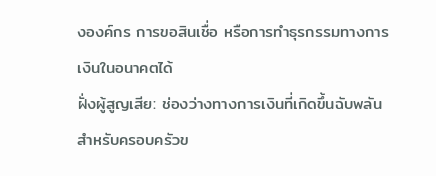งองค์กร การขอสินเชื่อ หรือการทำธุรกรรมทางการเงินในอนาคตได้
ฝั่งผู้สูญเสีย: ช่องว่างทางการเงินที่เกิดขึ้นฉับพลัน
สำหรับครอบครัวข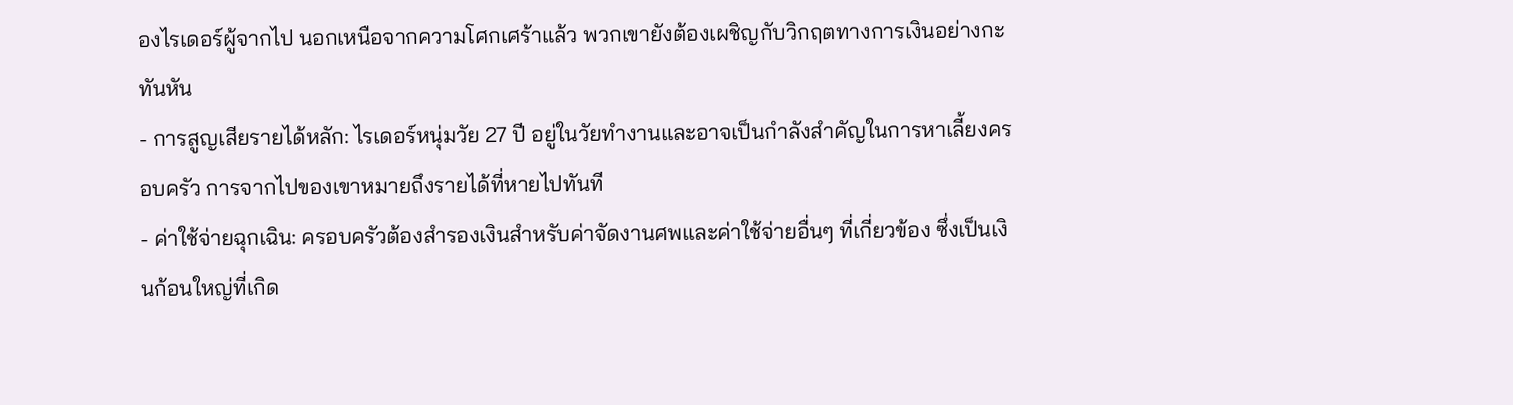องไรเดอร์ผู้จากไป นอกเหนือจากความโศกเศร้าแล้ว พวกเขายังต้องเผชิญกับวิกฤตทางการเงินอย่างกะทันหัน
- การสูญเสียรายได้หลัก: ไรเดอร์หนุ่มวัย 27 ปี อยู่ในวัยทำงานและอาจเป็นกำลังสำคัญในการหาเลี้ยงครอบครัว การจากไปของเขาหมายถึงรายได้ที่หายไปทันที
- ค่าใช้จ่ายฉุกเฉิน: ครอบครัวต้องสำรองเงินสำหรับค่าจัดงานศพและค่าใช้จ่ายอื่นๆ ที่เกี่ยวข้อง ซึ่งเป็นเงินก้อนใหญ่ที่เกิด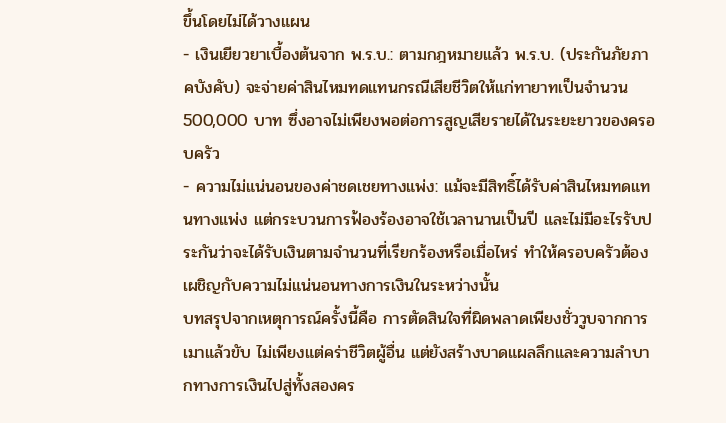ขึ้นโดยไม่ได้วางแผน
- เงินเยียวยาเบื้องต้นจาก พ.ร.บ.: ตามกฎหมายแล้ว พ.ร.บ. (ประกันภัยภาคบังคับ) จะจ่ายค่าสินไหมทดแทนกรณีเสียชีวิตให้แก่ทายาทเป็นจำนวน 500,000 บาท ซึ่งอาจไม่เพียงพอต่อการสูญเสียรายได้ในระยะยาวของครอบครัว
- ความไม่แน่นอนของค่าชดเชยทางแพ่ง: แม้จะมีสิทธิ์ได้รับค่าสินไหมทดแทนทางแพ่ง แต่กระบวนการฟ้องร้องอาจใช้เวลานานเป็นปี และไม่มีอะไรรับประกันว่าจะได้รับเงินตามจำนวนที่เรียกร้องหรือเมื่อไหร่ ทำให้ครอบครัวต้องเผชิญกับความไม่แน่นอนทางการเงินในระหว่างนั้น
บทสรุปจากเหตุการณ์ครั้งนี้คือ การตัดสินใจที่ผิดพลาดเพียงชั่ววูบจากการเมาแล้วขับ ไม่เพียงแต่คร่าชีวิตผู้อื่น แต่ยังสร้างบาดแผลลึกและความลำบากทางการเงินไปสู่ทั้งสองคร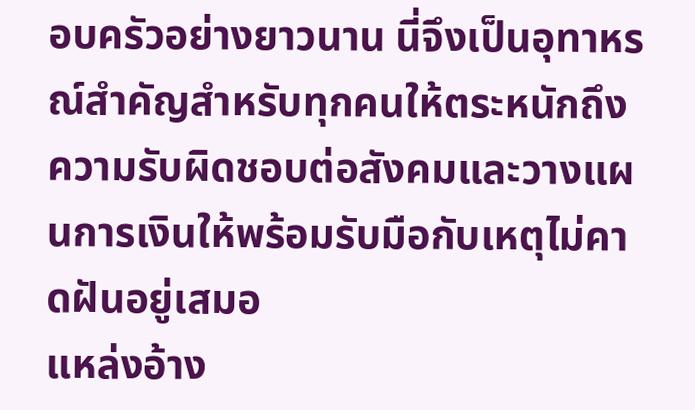อบครัวอย่างยาวนาน นี่จึงเป็นอุทาหรณ์สำคัญสำหรับทุกคนให้ตระหนักถึงความรับผิดชอบต่อสังคมและวางแผนการเงินให้พร้อมรับมือกับเหตุไม่คาดฝันอยู่เสมอ
แหล่งอ้าง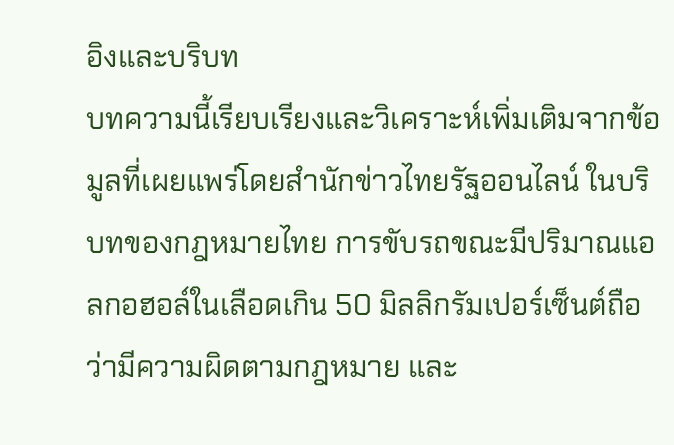อิงและบริบท
บทความนี้เรียบเรียงและวิเคราะห์เพิ่มเติมจากข้อมูลที่เผยแพร่โดยสำนักข่าวไทยรัฐออนไลน์ ในบริบทของกฎหมายไทย การขับรถขณะมีปริมาณแอลกอฮอล์ในเลือดเกิน 50 มิลลิกรัมเปอร์เซ็นต์ถือว่ามีความผิดตามกฎหมาย และ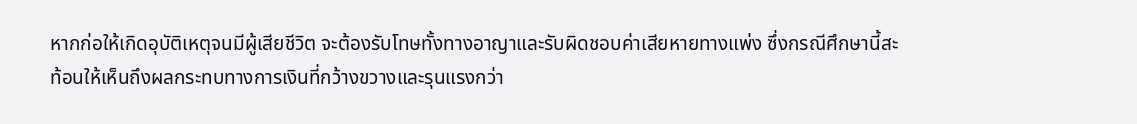หากก่อให้เกิดอุบัติเหตุจนมีผู้เสียชีวิต จะต้องรับโทษทั้งทางอาญาและรับผิดชอบค่าเสียหายทางแพ่ง ซึ่งกรณีศึกษานี้สะท้อนให้เห็นถึงผลกระทบทางการเงินที่กว้างขวางและรุนแรงกว่า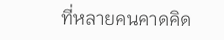ที่หลายคนคาดคิด